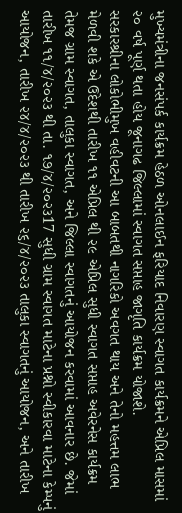મુખ્યમંત્રીના જનસંપર્ક કાર્યક્રમ હેઠળ ઓનલાઈન ફરિયાદ નિવારણ સ્વાગત કાર્યક્રમને એપ્રિલ માસમાં ૨૦ વર્ષ પૂર્ણ થતા હોય જૂનાગઢ જિલ્લામાં સ્વાગત સપ્તાહ જાગૃતિ કાર્યક્રમ યોજાશે.
સરકારશ્રીના લોકોભીમુખ વહીવટની આ બાબતથી નાગરિકો અવગત થાય અને તેનો મહત્તમ લાભ મેળવી શકે એ ઉદેશથી તારીખ ૧૧ એપ્રિલ થી ૨૯ એપ્રિલ સુધી સ્વાગત સપ્તાહ અવેરનેસ કાર્યક્રમ તેમજ ગ્રામ સ્વાગત, તાલુકા સ્વાગત, અને જિલ્લા સ્વાગતનું આયોજન કરવામાં આવનાર છે. જેમાં તારીખ ૧૧/૪/૨૦૨૩ થી તા. ૧૭/૪/૨૦૨૩17 સુધી ગ્રામ સ્વાગત માટેના પ્રશ્નો સ્વીકારવા માટેના કેમ્પનું આયોજન, તારીખ ૨૪/૪/૨૦૨૩ થી તારીખ ૨૬/૪/૨૦૨૩ તાલુકા સ્વાગતનું આયોજન, અને તારીખ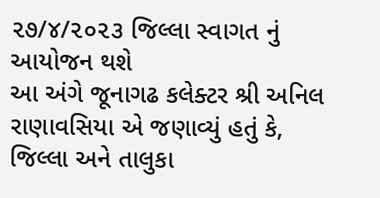૨૭/૪/૨૦૨૩ જિલ્લા સ્વાગત નું આયોજન થશે
આ અંગે જૂનાગઢ કલેક્ટર શ્રી અનિલ રાણાવસિયા એ જણાવ્યું હતું કે, જિલ્લા અને તાલુકા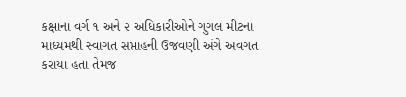કક્ષાના વર્ગ ૧ અને ૨ અધિકારીઓને ગુગલ મીટના માધ્યમથી સ્વાગત સપ્તાહની ઉજવણી અંગે અવગત કરાયા હતા તેમજ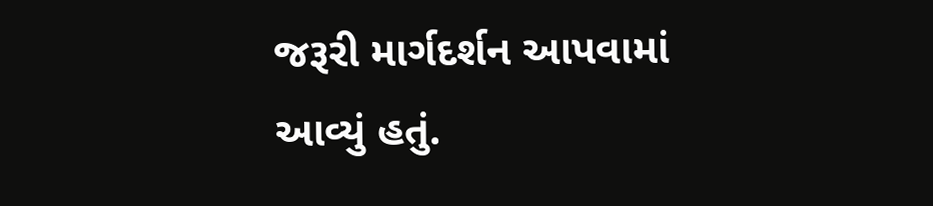જરૂરી માર્ગદર્શન આપવામાં આવ્યું હતું.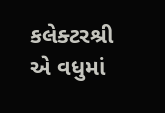કલેક્ટરશ્રી એ વધુમાં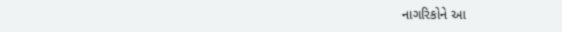નાગરિકોને આ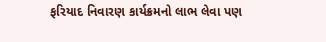ફરિયાદ નિવારણ કાર્યક્રમનો લાભ લેવા પણ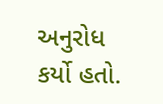અનુરોધ કર્યો હતો.